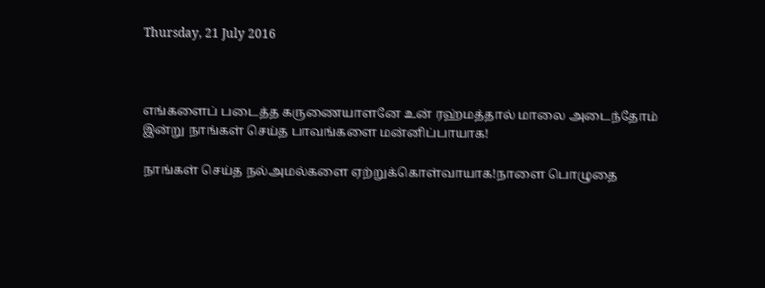Thursday, 21 July 2016



எங்களைப் படைத்த கருணையாளனே உன் ரஹ்மத்தால் மாலை அடைந்தோம் இன்று நாங்கள் செய்த பாவங்களை மன்னிப்பாயாக!

நாங்கள் செய்த நல்அமல்களை ஏற்றுக்கொள்வாயாக!நாளை பொழுதை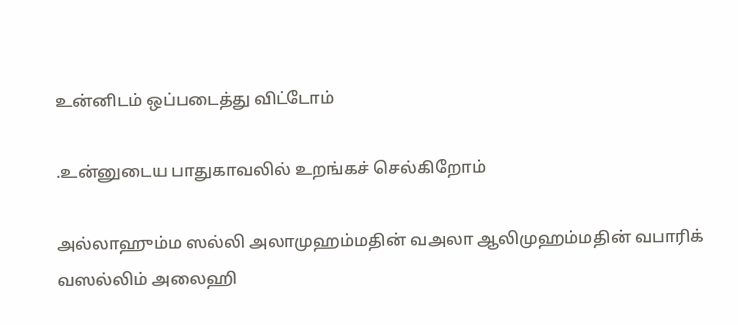உன்னிடம் ஒப்படைத்து விட்டோம்

.உன்னுடைய பாதுகாவலில் உறங்கச் செல்கிறோம்

அல்லாஹும்ம ஸல்லி அலாமுஹம்மதின் வஅலா ஆலிமுஹம்மதின் வபாரிக் வஸல்லிம் அலைஹி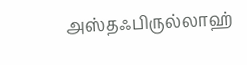அஸ்தஃபிருல்லாஹ்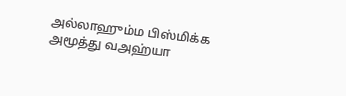அல்லாஹும்ம பிஸ்மிக்க அமூத்து வஅஹ்யா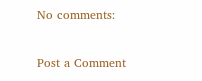No comments:

Post a Comment